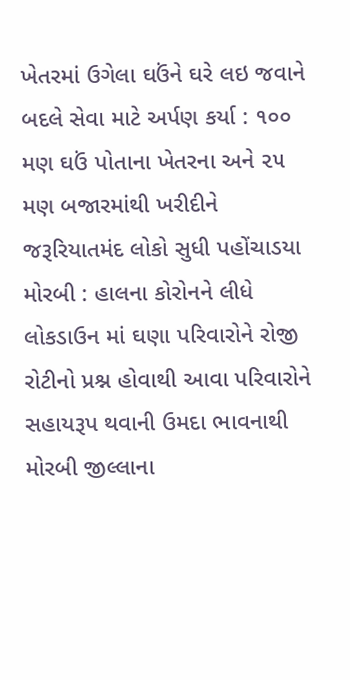ખેતરમાં ઉગેલા ઘઉંને ઘરે લઇ જવાને બદલે સેવા માટે અર્પણ કર્યા : ૧૦૦ મણ ઘઉં પોતાના ખેતરના અને ૨૫ મણ બજારમાંથી ખરીદીને જરૂરિયાતમંદ લોકો સુધી પહોંચાડયા મોરબી : હાલના કોરોનને લીધે લોકડાઉન માં ઘણા પરિવારોને રોજી રોટીનો પ્રશ્ન હોવાથી આવા પરિવારોને સહાયરૂપ થવાની ઉમદા ભાવનાથી મોરબી જીલ્લાના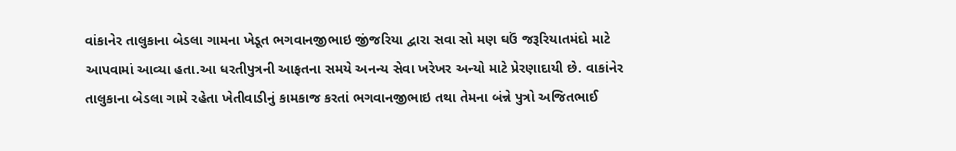વાંકાનેર તાલુકાના બેડલા ગામના ખેડૂત ભગવાનજીભાઇ જીંજરિયા દ્વારા સવા સો મણ ઘઉં જરૂરિયાતમંદો માટે આપવામાં આવ્યા હતા.આ ધરતીપુત્રની આફતના સમયે અનન્ય સેવા ખરેખર અન્યો માટે પ્રેરણાદાયી છે. વાકાંનેર તાલુકાના બેડલા ગામે રહેતા ખેતીવાડીનું કામકાજ કરતાં ભગવાનજીભાઇ તથા તેમના બંન્ને પુત્રો અજિતભાઈ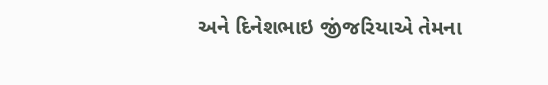અને દિનેશભાઇ જીંજરિયાએ તેમના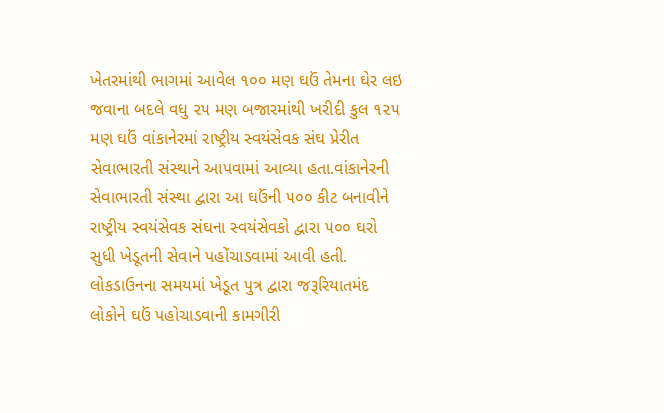ખેતરમાંથી ભાગમાં આવેલ ૧૦૦ મણ ઘઉં તેમના ઘેર લઇ જવાના બદલે વધુ ૨૫ મણ બજારમાંથી ખરીદી કુલ ૧૨૫ મણ ઘઉં વાંકાનેરમાં રાષ્ટ્રીય સ્વયંસેવક સંઘ પ્રેરીત સેવાભારતી સંસ્થાને આપવામાં આવ્યા હતા.વાંકાનેરની સેવાભારતી સંસ્થા દ્વારા આ ઘઉંની ૫૦૦ કીટ બનાવીને રાષ્ટ્રીય સ્વયંસેવક સંઘના સ્વયંસેવકો દ્વારા ૫૦૦ ઘરો સુધી ખેડૂતની સેવાને પહોંચાડવામાં આવી હતી. લોકડાઉનના સમયમાં ખેડૂત પુત્ર દ્વારા જરૂરિયાતમંદ લોકોને ઘઉં પહોચાડવાની કામગીરી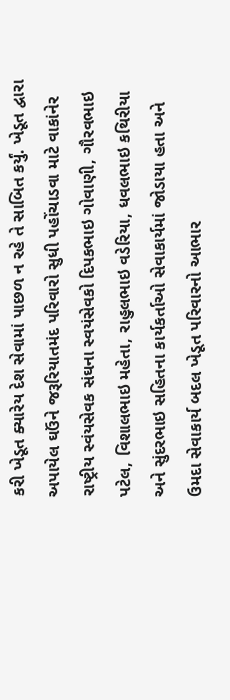કરી ખેડૂત ક્યારેય દેશ સેવામાં પાછળ ન રહે તે સાબિત કર્યું. ખેડૂત દ્વારા અપાયેલ ઘઉંને જરૂરિયાતમંદ પરિવારો સુધી પહોંચાડવા માટે વાકાંનેર રાષ્ટ્રીય સ્વંયસેવક સંઘના સ્વયંસેવકો દિપકભાઇ ગોવાણી, ગૌરવભાઇ પટેલ, વિશાલભાઇ મહેતા, રાહુલભાઇ વડેરિયા, ધવલભાઇ કથિરીયા અને સુંદરભાઇ સહિતના કાર્યકર્તાઓ સેવાકાર્યમાં જોડાયા હતા અને ઉમદા સેવાકાર્ય બદલ ખેડૂત પરિવારનો આભાર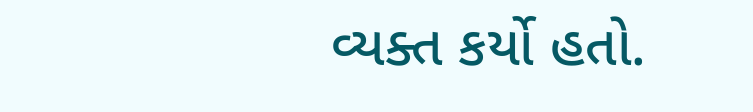વ્યક્ત કર્યો હતો.